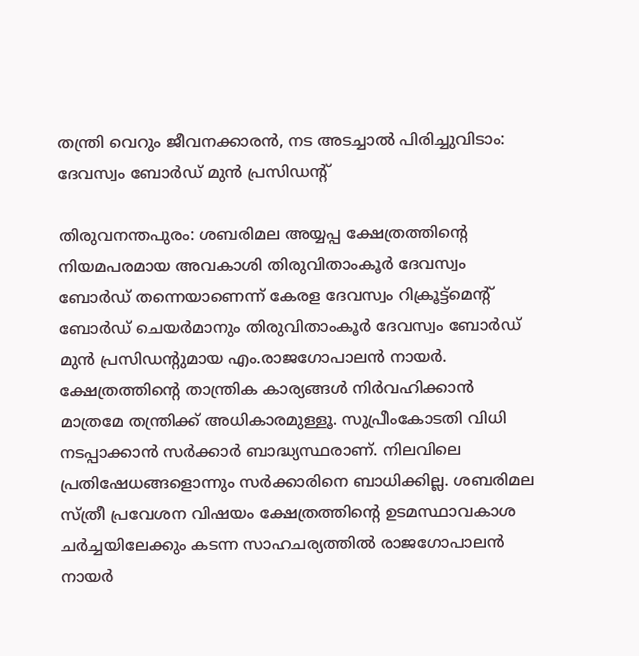തന്ത്രി വെറും ജീവനക്കാരന്‍, നട അടച്ചാല്‍ പിരിച്ചുവിടാം: ദേവസ്വം ബോര്‍ഡ് മുന്‍ പ്രസിഡന്റ്

തിരുവനന്തപുരം: ശബരിമല അയ്യപ്പ ക്ഷേത്രത്തിന്റെ നിയമപരമായ അവകാശി തിരുവിതാംകൂര്‍ ദേവസ്വം ബോര്‍ഡ് തന്നെയാണെന്ന് കേരള ദേവസ്വം റിക്രൂട്ട്‌മെന്റ് ബോര്‍ഡ് ചെയര്‍മാനും തിരുവിതാംകൂര്‍ ദേവസ്വം ബോര്‍ഡ് മുന്‍ പ്രസിഡന്റുമായ എം.രാജഗോപാലന്‍ നായര്‍. ക്ഷേത്രത്തിന്റെ താന്ത്രിക കാര്യങ്ങള്‍ നിര്‍വഹിക്കാന്‍ മാത്രമേ തന്ത്രിക്ക് അധികാരമുള്ളൂ. സുപ്രീംകോടതി വിധി നടപ്പാക്കാന്‍ സര്‍ക്കാര്‍ ബാദ്ധ്യസ്ഥരാണ്. നിലവിലെ പ്രതിഷേധങ്ങളൊന്നും സര്‍ക്കാരിനെ ബാധിക്കില്ല. ശബരിമല സ്ത്രീ പ്രവേശന വിഷയം ക്ഷേത്രത്തിന്റെ ഉടമസ്ഥാവകാശ ചര്‍ച്ചയിലേക്കും കടന്ന സാഹചര്യത്തില്‍ രാജഗോപാലന്‍ നായര്‍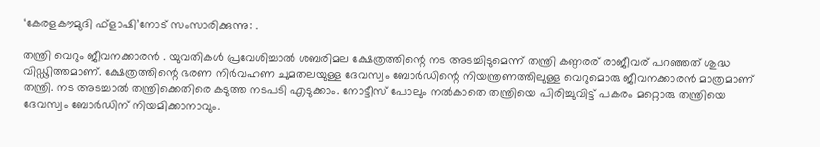‘കേരളകൗമുദി ഫ്ളാഷി’നോട് സംസാരിക്കുന്നു: .

തന്ത്രി വെറും ജീവനക്കാരന്‍ . യുവതികള്‍ പ്രവേശിച്ചാല്‍ ശബരിമല ക്ഷേത്രത്തിന്റെ നട അടച്ചിടുമെന്ന് തന്ത്രി കണ്ഠരര് രാജീവര് പറഞ്ഞത് ശുദ്ധ വിഡ്ഢിത്തമാണ്. ക്ഷേത്രത്തിന്റെ ഭരണ നിര്‍വഹണ ചുമതലയുള്ള ദേവസ്വം ബോര്‍ഡിന്റെ നിയന്ത്രണത്തിലുള്ള വെറുമൊരു ജീവനക്കാരന്‍ മാത്രമാണ് തന്ത്രി. നട അടച്ചാല്‍ തന്ത്രിക്കെതിരെ കടുത്ത നടപടി എടുക്കാം. നോട്ടീസ് പോലും നല്‍കാതെ തന്ത്രിയെ പിരിച്ചുവിട്ട് പകരം മറ്റൊരു തന്ത്രിയെ ദേവസ്വം ബോര്‍ഡിന് നിയമിക്കാനാവും.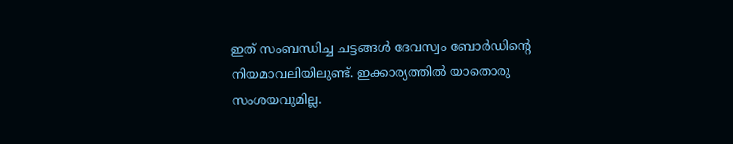ഇത് സംബന്ധിച്ച ചട്ടങ്ങള്‍ ദേവസ്വം ബോര്‍ഡിന്റെ നിയമാവലിയിലുണ്ട്. ഇക്കാര്യത്തില്‍ യാതൊരു സംശയവുമില്ല.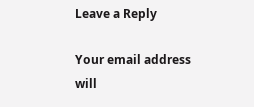Leave a Reply

Your email address will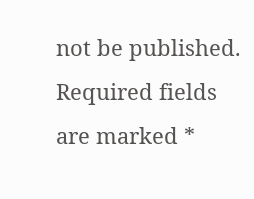not be published. Required fields are marked *